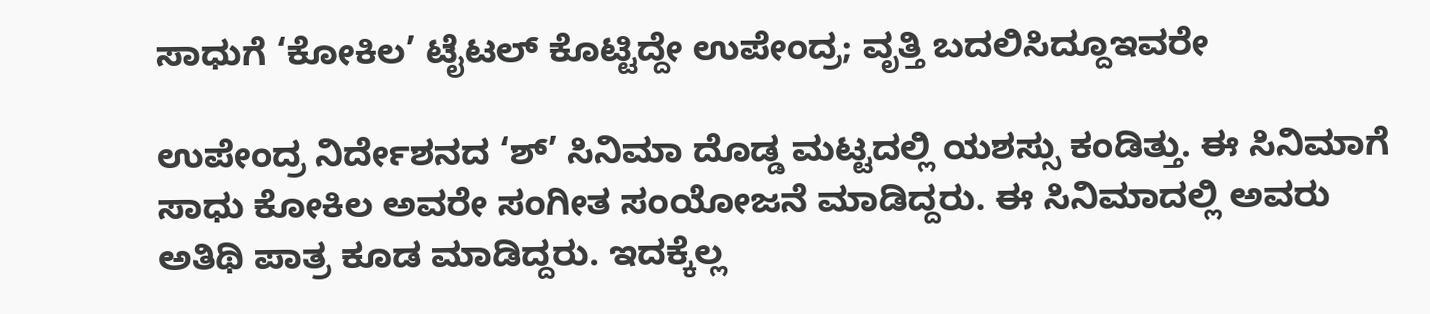ಸಾಧುಗೆ ‘ಕೋಕಿಲ’ ಟೈಟಲ್ ಕೊಟ್ಟಿದ್ದೇ ಉಪೇಂದ್ರ; ವೃತ್ತಿ ಬದಲಿಸಿದ್ದೂಇವರೇ

ಉಪೇಂದ್ರ ನಿರ್ದೇಶನದ ‘ಶ್’ ಸಿನಿಮಾ ದೊಡ್ಡ ಮಟ್ಟದಲ್ಲಿ ಯಶಸ್ಸು ಕಂಡಿತ್ತು. ಈ ಸಿನಿಮಾಗೆ ಸಾಧು ಕೋಕಿಲ ಅವರೇ ಸಂಗೀತ ಸಂಯೋಜನೆ ಮಾಡಿದ್ದರು. ಈ ಸಿನಿಮಾದಲ್ಲಿ ಅವರು ಅತಿಥಿ ಪಾತ್ರ ಕೂಡ ಮಾಡಿದ್ದರು. ಇದಕ್ಕೆಲ್ಲ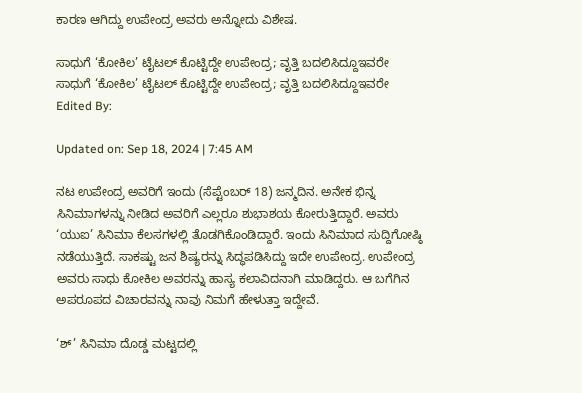ಕಾರಣ ಆಗಿದ್ದು ಉಪೇಂದ್ರ ಅವರು ಅನ್ನೋದು ವಿಶೇಷ.

ಸಾಧುಗೆ ‘ಕೋಕಿಲ’ ಟೈಟಲ್ ಕೊಟ್ಟಿದ್ದೇ ಉಪೇಂದ್ರ; ವೃತ್ತಿ ಬದಲಿಸಿದ್ದೂಇವರೇ
ಸಾಧುಗೆ ‘ಕೋಕಿಲ’ ಟೈಟಲ್ ಕೊಟ್ಟಿದ್ದೇ ಉಪೇಂದ್ರ; ವೃತ್ತಿ ಬದಲಿಸಿದ್ದೂಇವರೇ
Edited By:

Updated on: Sep 18, 2024 | 7:45 AM

ನಟ ಉಪೇಂದ್ರ ಅವರಿಗೆ ಇಂದು (ಸೆಪ್ಟೆಂಬರ್ 18) ಜನ್ಮದಿನ. ಅನೇಕ ಭಿನ್ನ ಸಿನಿಮಾಗಳನ್ನು ನೀಡಿದ ಅವರಿಗೆ ಎಲ್ಲರೂ ಶುಭಾಶಯ ಕೋರುತ್ತಿದ್ದಾರೆ. ಅವರು ‘ಯುಐ’ ಸಿನಿಮಾ ಕೆಲಸಗಳಲ್ಲಿ ತೊಡಗಿಕೊಂಡಿದ್ದಾರೆ. ಇಂದು ಸಿನಿಮಾದ ಸುದ್ದಿಗೋಷ್ಠಿ ನಡೆಯುತ್ತಿದೆ. ಸಾಕಷ್ಟು ಜನ ಶಿಷ್ಯರನ್ನು ಸಿದ್ಧಪಡಿಸಿದ್ದು ಇದೇ ಉಪೇಂದ್ರ. ಉಪೇಂದ್ರ ಅವರು ಸಾಧು ಕೋಕಿಲ ಅವರನ್ನು ಹಾಸ್ಯ ಕಲಾವಿದನಾಗಿ ಮಾಡಿದ್ದರು. ಆ ಬಗೆಗಿನ ಅಪರೂಪದ ವಿಚಾರವನ್ನು ನಾವು ನಿಮಗೆ ಹೇಳುತ್ತಾ ಇದ್ದೇವೆ.

‘ಶ್’ ಸಿನಿಮಾ ದೊಡ್ಡ ಮಟ್ಟದಲ್ಲಿ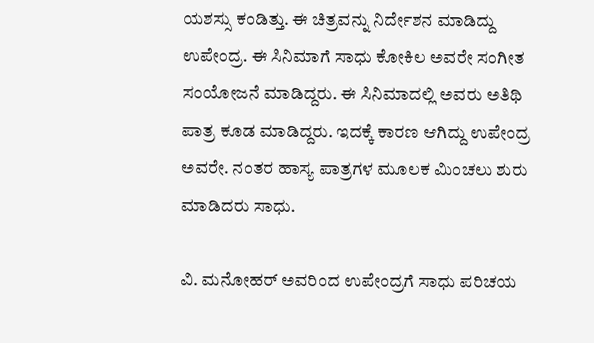ಯಶಸ್ಸು ಕಂಡಿತ್ತು. ಈ ಚಿತ್ರವನ್ನು ನಿರ್ದೇಶನ ಮಾಡಿದ್ದು ಉಪೇಂದ್ರ. ಈ ಸಿನಿಮಾಗೆ ಸಾಧು ಕೋಕಿಲ ಅವರೇ ಸಂಗೀತ ಸಂಯೋಜನೆ ಮಾಡಿದ್ದರು. ಈ ಸಿನಿಮಾದಲ್ಲಿ ಅವರು ಅತಿಥಿ ಪಾತ್ರ ಕೂಡ ಮಾಡಿದ್ದರು. ಇದಕ್ಕೆ ಕಾರಣ ಆಗಿದ್ದು ಉಪೇಂದ್ರ ಅವರೇ. ನಂತರ ಹಾಸ್ಯ ಪಾತ್ರಗಳ ಮೂಲಕ ಮಿಂಚಲು ಶುರು ಮಾಡಿದರು ಸಾಧು.

ವಿ. ಮನೋಹರ್ ಅವರಿಂದ ಉಪೇಂದ್ರಗೆ ಸಾಧು ಪರಿಚಯ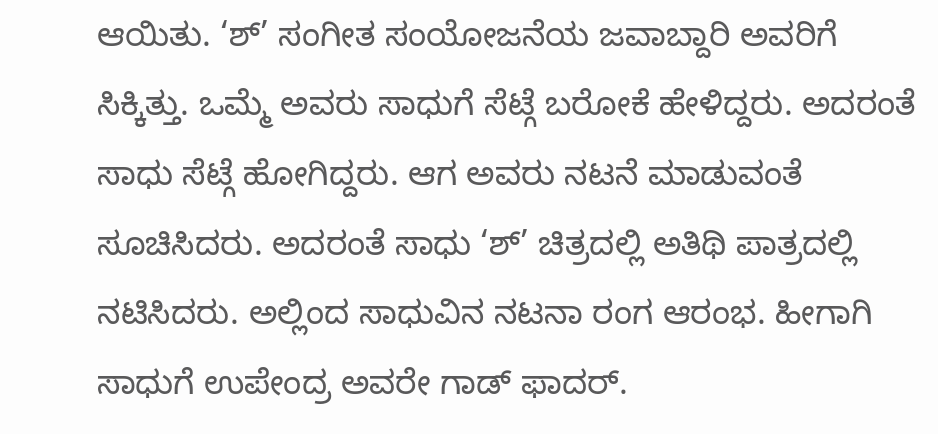ಆಯಿತು. ‘ಶ್’ ಸಂಗೀತ ಸಂಯೋಜನೆಯ ಜವಾಬ್ದಾರಿ ಅವರಿಗೆ ಸಿಕ್ಕಿತ್ತು. ಒಮ್ಮೆ ಅವರು ಸಾಧುಗೆ ಸೆಟ್ಗೆ ಬರೋಕೆ ಹೇಳಿದ್ದರು. ಅದರಂತೆ ಸಾಧು ಸೆಟ್ಗೆ ಹೋಗಿದ್ದರು. ಆಗ ಅವರು ನಟನೆ ಮಾಡುವಂತೆ ಸೂಚಿಸಿದರು. ಅದರಂತೆ ಸಾಧು ‘ಶ್’ ಚಿತ್ರದಲ್ಲಿ ಅತಿಥಿ ಪಾತ್ರದಲ್ಲಿ ನಟಿಸಿದರು. ಅಲ್ಲಿಂದ ಸಾಧುವಿನ ನಟನಾ ರಂಗ ಆರಂಭ. ಹೀಗಾಗಿ ಸಾಧುಗೆ ಉಪೇಂದ್ರ ಅವರೇ ಗಾಡ್ ಫಾದರ್.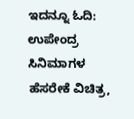ಇದನ್ನೂ ಓದಿ: ಉಪೇಂದ್ರ ಸಿನಿಮಾಗಳ ಹೆಸರೇಕೆ ವಿಚಿತ್ರ,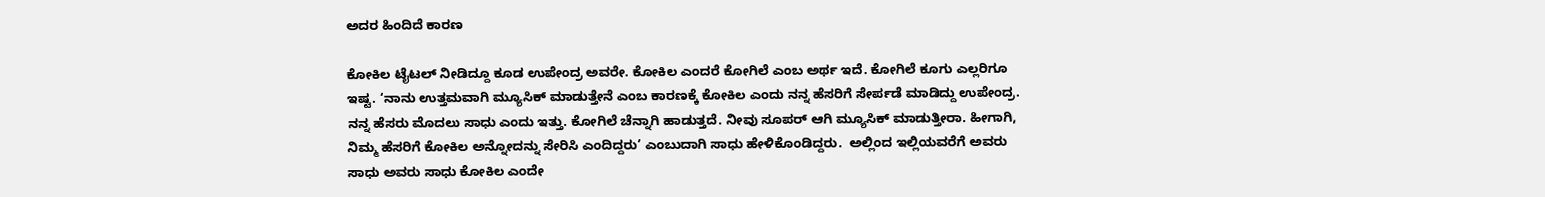ಅದರ ಹಿಂದಿದೆ ಕಾರಣ

ಕೋಕಿಲ ಟೈಟಲ್ ನೀಡಿದ್ದೂ ಕೂಡ ಉಪೇಂದ್ರ ಅವರೇ. ಕೋಕಿಲ ಎಂದರೆ ಕೋಗಿಲೆ ಎಂಬ ಅರ್ಥ ಇದೆ. ಕೋಗಿಲೆ ಕೂಗು ಎಲ್ಲರಿಗೂ ಇಷ್ಟ. ‘ನಾನು ಉತ್ತಮವಾಗಿ ಮ್ಯೂಸಿಕ್ ಮಾಡುತ್ತೇನೆ ಎಂಬ ಕಾರಣಕ್ಕೆ ಕೋಕಿಲ ಎಂದು ನನ್ನ ಹೆಸರಿಗೆ ಸೇರ್ಪಡೆ ಮಾಡಿದ್ದು ಉಪೇಂದ್ರ. ನನ್ನ ಹೆಸರು ಮೊದಲು ಸಾಧು ಎಂದು ಇತ್ತು. ಕೋಗಿಲೆ ಚೆನ್ನಾಗಿ ಹಾಡುತ್ತದೆ. ನೀವು ಸೂಪರ್ ಆಗಿ ಮ್ಯೂಸಿಕ್ ಮಾಡುತ್ತೀರಾ. ಹೀಗಾಗಿ, ನಿಮ್ಮ ಹೆಸರಿಗೆ ಕೋಕಿಲ ಅನ್ನೋದನ್ನು ಸೇರಿಸಿ ಎಂದಿದ್ದರು’ ಎಂಬುದಾಗಿ ಸಾಧು ಹೇಳಿಕೊಂಡಿದ್ದರು.  ಅಲ್ಲಿಂದ ಇಲ್ಲಿಯವರೆಗೆ ಅವರು ಸಾಧು ಅವರು ಸಾಧು ಕೋಕಿಲ ಎಂದೇ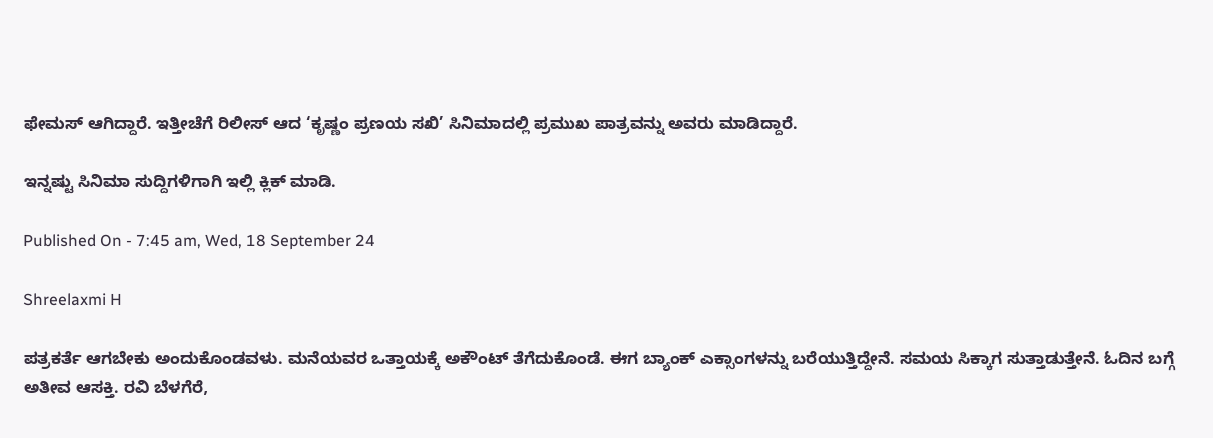ಫೇಮಸ್ ಆಗಿದ್ದಾರೆ. ಇತ್ತೀಚೆಗೆ ರಿಲೀಸ್ ಆದ ‘ಕೃಷ್ಣಂ ಪ್ರಣಯ ಸಖಿ’ ಸಿನಿಮಾದಲ್ಲಿ ಪ್ರಮುಖ ಪಾತ್ರವನ್ನು ಅವರು ಮಾಡಿದ್ದಾರೆ.

ಇನ್ನಷ್ಟು ಸಿನಿಮಾ ಸುದ್ದಿಗಳಿಗಾಗಿ ಇಲ್ಲಿ ಕ್ಲಿಕ್ ಮಾಡಿ.

Published On - 7:45 am, Wed, 18 September 24

Shreelaxmi H

ಪತ್ರಕರ್ತೆ ಆಗಬೇಕು ಅಂದುಕೊಂಡವಳು. ಮನೆಯವರ ಒತ್ತಾಯಕ್ಕೆ ಅಕೌಂಟ್ ತೆಗೆದುಕೊಂಡೆ. ಈಗ ಬ್ಯಾಂಕ್ ಎಕ್ಸಾಂಗಳನ್ನು ಬರೆಯುತ್ತಿದ್ದೇನೆ. ಸಮಯ ಸಿಕ್ಕಾಗ ಸುತ್ತಾಡುತ್ತೇನೆ. ಓದಿನ ಬಗ್ಗೆ ಅತೀವ ಆಸಕ್ತಿ. ರವಿ ಬೆಳಗೆರೆ,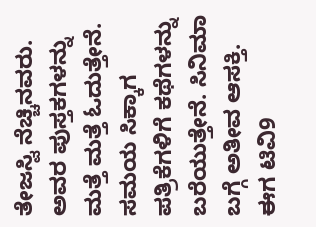ತೇಜಸ್ವಿ ನೆಚ್ಚಿನವರು. ಅವರ ಪುಸ್ತಕಗಳನ್ನು ಮತ್ತೆ ಮತ್ತೆ ಓದುತ್ತೇನೆ. ಸಮಯ ಸಿಕ್ಕಾಗ ಪತ್ರಿಕೆಗಳಿಗೆ ಕಥೆಗಳನ್ನು ಬರೆಯುತ್ತೇನೆ. ಸಿನಿಮಾ ಬಗ್ಗೆ ಅತೀವ ಆಸಕ್ತಿ. ಈಗ ಟಿವಿ9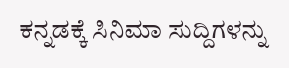ಕನ್ನಡಕ್ಕೆ ಸಿನಿಮಾ ಸುದ್ದಿಗಳನ್ನು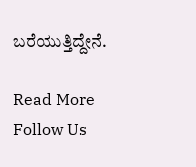ಬರೆಯುತ್ತಿದ್ದೇನೆ.

Read More
Follow Us